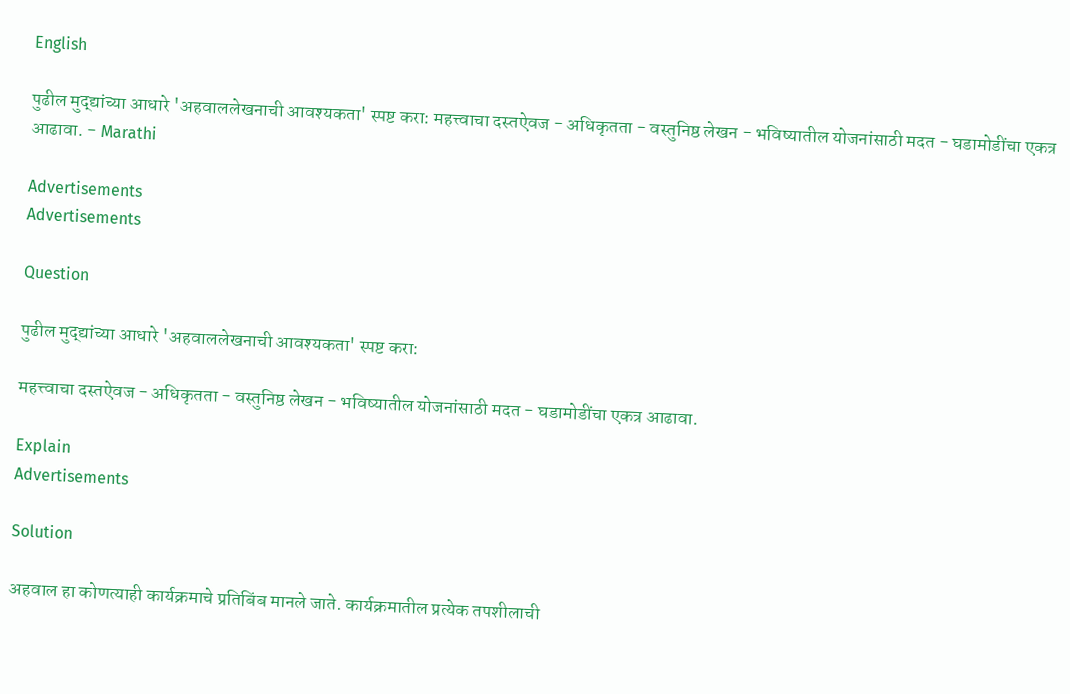English

पुढील मुद्द्यांच्या आधारे 'अहवाललेखनाची आवश्यकता' स्पष्ट करा: महत्त्वाचा दस्तऐवज - अधिकृतता - वस्तुनिष्ठ लेखन - भविष्यातील योजनांसाठी मदत - घडामोडींचा एकत्र आढावा. - Marathi

Advertisements
Advertisements

Question

पुढील मुद्द्यांच्या आधारे 'अहवाललेखनाची आवश्यकता' स्पष्ट करा:

महत्त्वाचा दस्तऐवज - अधिकृतता - वस्तुनिष्ठ लेखन - भविष्यातील योजनांसाठी मदत - घडामोडींचा एकत्र आढावा.

Explain
Advertisements

Solution

अहवाल हा कोणत्याही कार्यक्रमाचे प्रतिबिंब मानले जाते. कार्यक्रमातील प्रत्येक तपशीलाची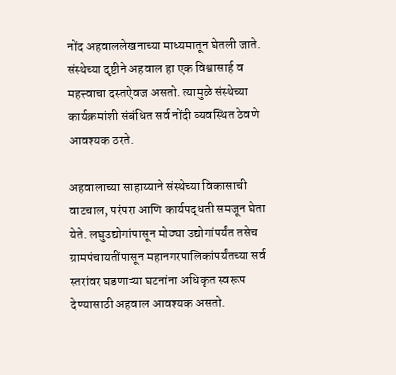नोंद अहवाललेखनाच्या माध्यमातून घेतली जाते. संस्थेच्या दृष्टीने अहवाल हा एक विश्वासार्ह व महत्त्वाचा दस्तऐवज असतो. त्यामुळे संस्थेच्या कार्यक्रमांशी संबंधित सर्व नोंदी व्यवस्थित ठेवणे आवश्यक ठरते.

अहवालाच्या साहाय्याने संस्थेच्या विकासाची वाटचाल, परंपरा आणि कार्यपद्धती समजून घेता येते. लघुउद्योगांपासून मोठ्या उद्योगांपर्यंत तसेच ग्रामपंचायतींपासून महानगरपालिकांपर्यंतच्या सर्व स्तरांवर घडणाऱ्या घटनांना अधिकृत स्वरूप देण्यासाठी अहवाल आवश्यक असतो.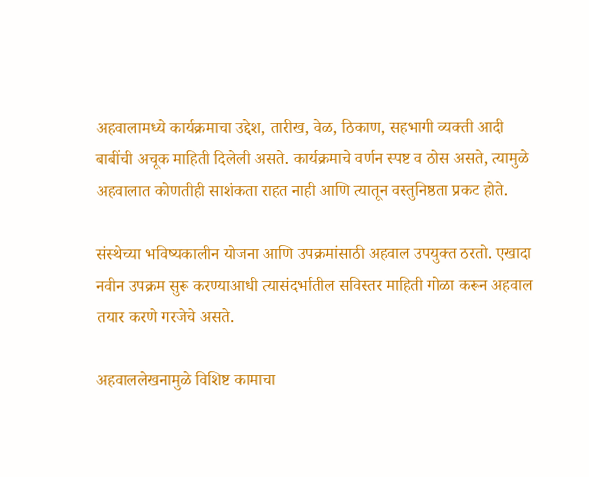अहवालामध्ये कार्यक्रमाचा उद्देश, तारीख, वेळ, ठिकाण, सहभागी व्यक्ती आदी बाबींची अचूक माहिती दिलेली असते. कार्यक्रमाचे वर्णन स्पष्ट व ठोस असते, त्यामुळे अहवालात कोणतीही साशंकता राहत नाही आणि त्यातून वस्तुनिष्ठता प्रकट होते.

संस्थेच्या भविष्यकालीन योजना आणि उपक्रमांसाठी अहवाल उपयुक्त ठरतो. एखादा नवीन उपक्रम सुरू करण्याआधी त्यासंदर्भातील सविस्तर माहिती गोळा करून अहवाल तयार करणे गरजेचे असते.

अहवाललेखनामुळे विशिष्ट कामाचा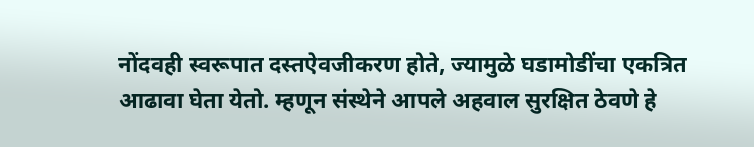नोंदवही स्वरूपात दस्तऐवजीकरण होते, ज्यामुळे घडामोडींचा एकत्रित आढावा घेता येतो. म्हणून संस्थेने आपले अहवाल सुरक्षित ठेवणे हे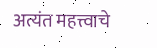अत्यंत महत्त्वाचे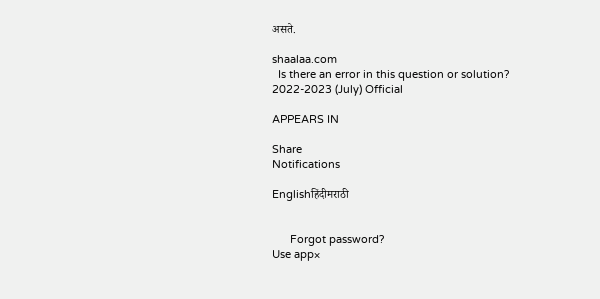असते.

shaalaa.com
  Is there an error in this question or solution?
2022-2023 (July) Official

APPEARS IN

Share
Notifications

Englishहिंदीमराठी


      Forgot password?
Use app×